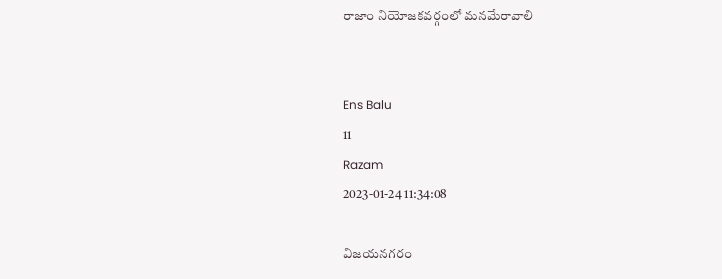రాజాం నియోజకవర్గంలో మనమేరావాలి


Ens Balu
11
Razam
2023-01-24 11:34:08

విజయనగరం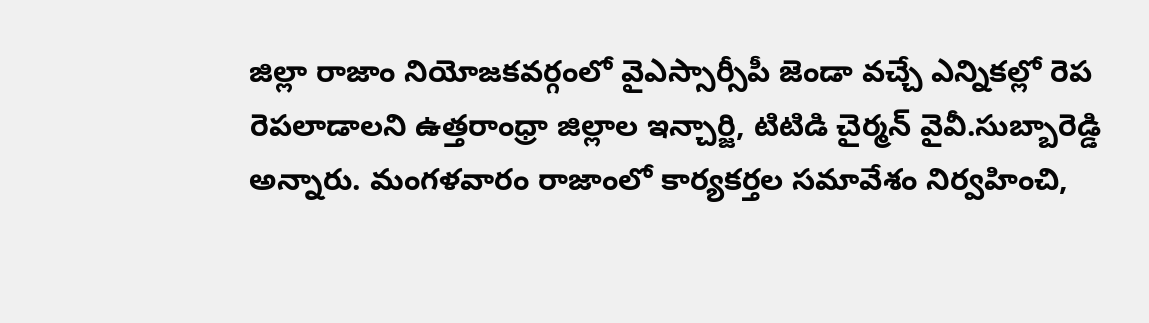జిల్లా రాజాం నియోజకవర్గంలో వైఎస్సార్సీపీ జెండా వచ్చే ఎన్నికల్లో రెప రెపలాడాలని ఉత్తరాంధ్రా జిల్లాల ఇన్చార్జి, టిటిడి చైర్మన్ వైవీ.సుబ్బారెడ్డి అన్నారు. మంగళవారం రాజాంలో కార్యకర్తల సమావేశం నిర్వహించి,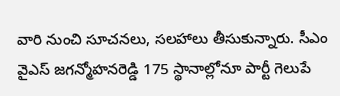వారి నుంచి సూచనలు, సలహాలు తీసుకున్నారు. సీఎం వైఎస్ జగన్మోహనరెడ్డి 175 స్థానాల్లోనూ పార్టీ గెలుపే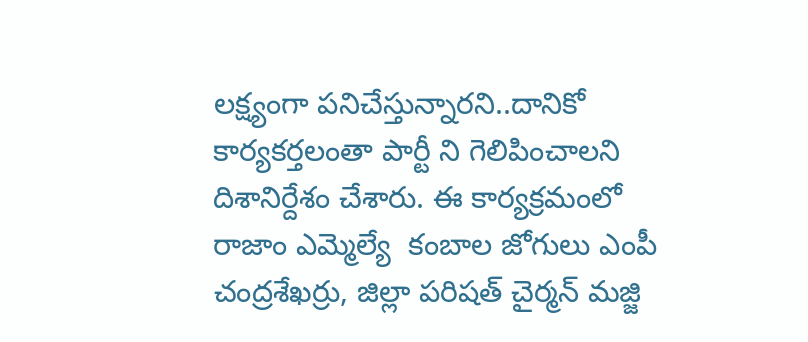లక్ష్యంగా పనిచేస్తున్నారని..దానికో కార్యకర్తలంతా పార్టీ ని గెలిపించాలని దిశానిర్దేశం చేశారు. ఈ కార్యక్రమంలో రాజాం ఎమ్మెల్యే  కంబాల జోగులు ఎంపీ చంద్రశేఖర్రు, జిల్లా పరిషత్ చైర్మన్ మజ్జి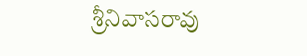శ్రీనివాసరావు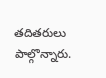తదితరులు పాల్గొన్నారు.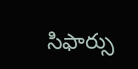సిఫార్సు